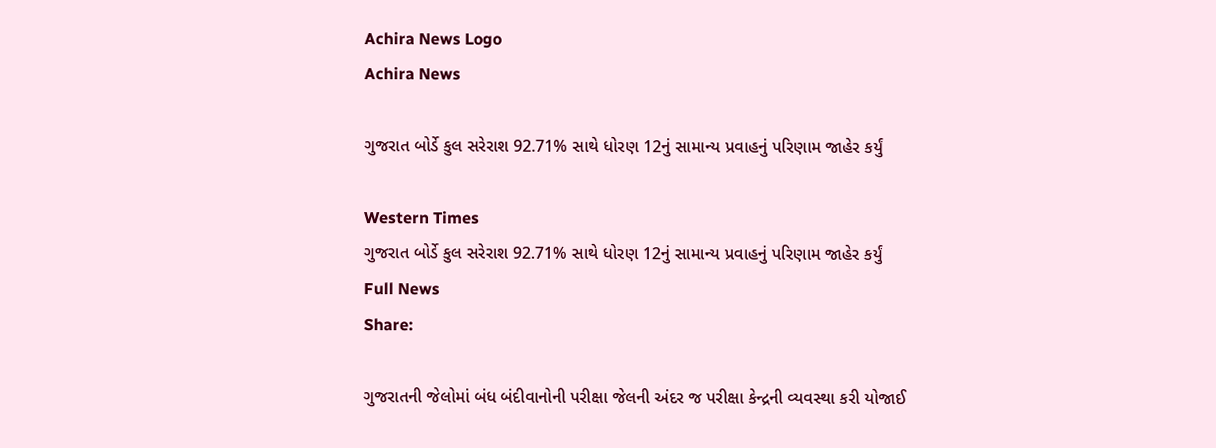Achira News Logo
Achira News

ગુજરાત બોર્ડે કુલ સરેરાશ 92.71% સાથે ધોરણ 12નું સામાન્ય પ્રવાહનું પરિણામ જાહેર કર્યું

Western Times
ગુજરાત બોર્ડે કુલ સરેરાશ 92.71% સાથે ધોરણ 12નું સામાન્ય પ્રવાહનું પરિણામ જાહેર કર્યું
Full News
Share:

ગુજરાતની જેલોમાં બંધ બંદીવાનોની પરીક્ષા જેલની અંદર જ પરીક્ષા કેન્દ્રની વ્યવસ્થા કરી યોજાઈ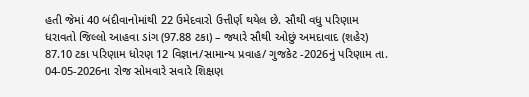હતી જેમાં 40 બંદીવાનોમાંથી 22 ઉમેદવારો ઉત્તીર્ણ થયેલ છે. સૌથી વધુ પરિણામ ધરાવતો જિલ્લો આહવા ડાંગ (97.88 ટકા) – જ્યારે સૌથી ઓછું અમદાવાદ (શહેર) 87.10 ટકા પરિણામ ધોરણ 12 વિજ્ઞાન/સામાન્ય પ્રવાહ/ ગુજકેટ -2026નું પરિણામ તા. 04-05-2026ના રોજ સોમવારે સવારે શિક્ષણ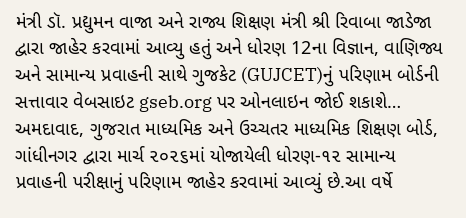મંત્રી ડૉ. પ્રદ્યુમન વાજા અને રાજ્ય શિક્ષણ મંત્રી શ્રી રિવાબા જાડેજા દ્વારા જાહેર કરવામાં આવ્યુ હતું અને ધોરણ 12ના વિજ્ઞાન, વાણિજ્ય અને સામાન્ય પ્રવાહની સાથે ગુજકેટ (GUJCET)નું પરિણામ બોર્ડની સત્તાવાર વેબસાઇટ gseb.org પર ઓનલાઇન જોઈ શકાશે… અમદાવાદ, ગુજરાત માધ્યમિક અને ઉચ્ચતર માધ્યમિક શિક્ષણ બોર્ડ, ગાંધીનગર દ્વારા માર્ચ ૨૦૨૬માં યોજાયેલી ધોરણ-૧૨ સામાન્ય પ્રવાહની પરીક્ષાનું પરિણામ જાહેર કરવામાં આવ્યું છે.આ વર્ષે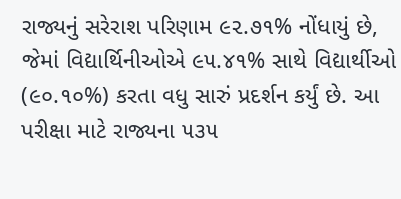રાજ્યનું સરેરાશ પરિણામ ૯૨.૭૧% નોંધાયું છે, જેમાં વિદ્યાર્થિનીઓએ ૯૫.૪૧% સાથે વિદ્યાર્થીઓ (૯૦.૧૦%) કરતા વધુ સારું પ્રદર્શન કર્યું છે. આ પરીક્ષા માટે રાજ્યના ૫૩૫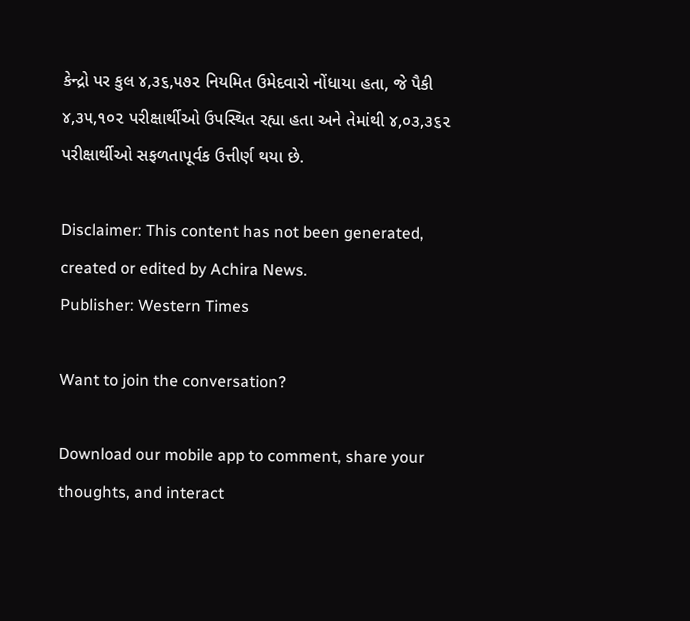કેન્દ્રો પર કુલ ૪,૩૬,૫૭૨ નિયમિત ઉમેદવારો નોંધાયા હતા, જે પૈકી ૪,૩૫,૧૦૨ પરીક્ષાર્થીઓ ઉપસ્થિત રહ્યા હતા અને તેમાંથી ૪,૦૩,૩૬૨ પરીક્ષાર્થીઓ સફળતાપૂર્વક ઉત્તીર્ણ થયા છે.

Disclaimer: This content has not been generated, created or edited by Achira News.
Publisher: Western Times

Want to join the conversation?

Download our mobile app to comment, share your thoughts, and interact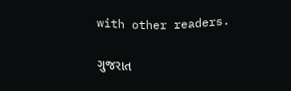with other readers.

ગુજરાત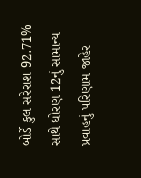બોર્ડે કુલ સરેરાશ 92.71% સાથે ધોરણ 12નું સામાન્ય પ્રવાહનું પરિણામ જાહેર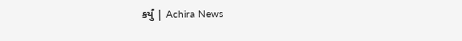કર્યું | Achira News